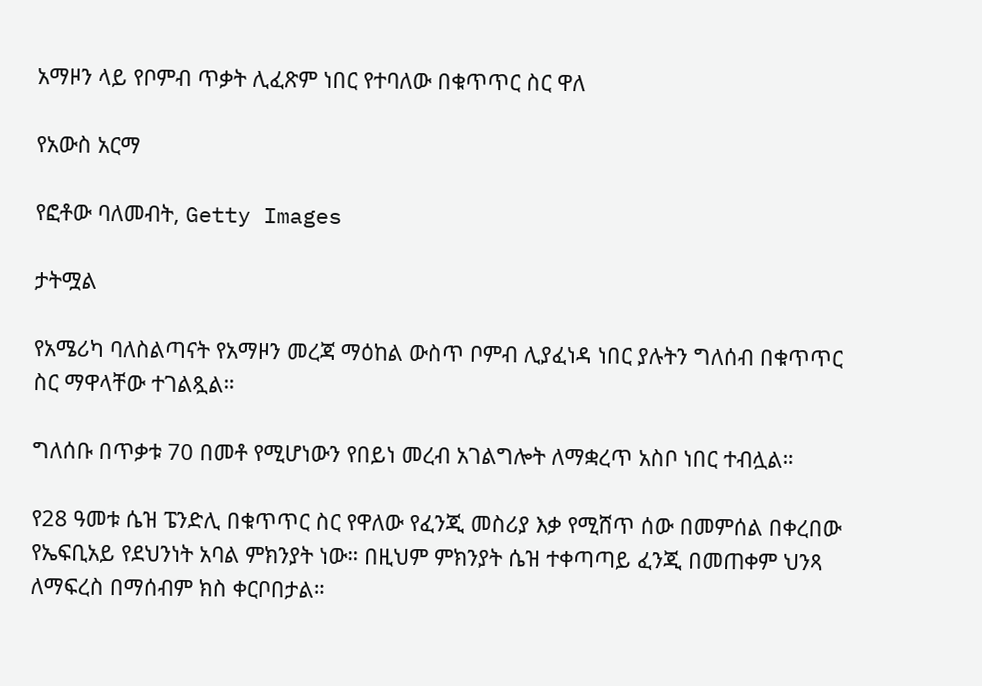አማዞን ላይ የቦምብ ጥቃት ሊፈጽም ነበር የተባለው በቁጥጥር ስር ዋለ

የአውስ አርማ

የፎቶው ባለመብት, Getty Images

ታትሟል

የአሜሪካ ባለስልጣናት የአማዞን መረጃ ማዕከል ውስጥ ቦምብ ሊያፈነዳ ነበር ያሉትን ግለሰብ በቁጥጥር ስር ማዋላቸው ተገልጿል።

ግለሰቡ በጥቃቱ 70 በመቶ የሚሆነውን የበይነ መረብ አገልግሎት ለማቋረጥ አስቦ ነበር ተብሏል።

የ28 ዓመቱ ሴዝ ፔንድሊ በቁጥጥር ስር የዋለው የፈንጂ መስሪያ እቃ የሚሸጥ ሰው በመምሰል በቀረበው የኤፍቢአይ የደህንነት አባል ምክንያት ነው። በዚህም ምክንያት ሴዝ ተቀጣጣይ ፈንጂ በመጠቀም ህንጻ ለማፍረስ በማሰብም ክስ ቀርቦበታል።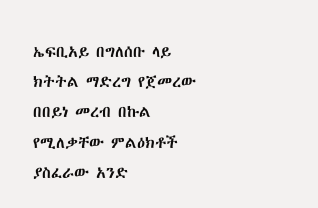ኤፍቢአይ በግለሰቡ ላይ ክትትል ማድረግ የጀመረው በበይነ መረብ በኩል የሚለቃቸው ምልዕክቶች ያስፈራው አንድ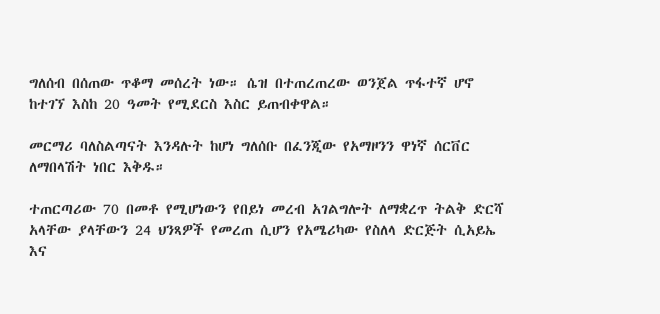ግለሰብ በሰጠው ጥቆማ መሰረት ነው። ሴዝ በተጠረጠረው ወንጀል ጥፋተኛ ሆኖ ከተገኘ እስከ 20 ዓመት የሚደርስ እስር ይጠብቀዋል።

መርማሪ ባለስልጣናት እንዳሉት ከሆነ ግለሰቡ በፈንጂው የአማዞንን ዋነኛ ሰርቨር ለማበላሽት ነበር እቅዱ።

ተጠርጣሪው 70 በመቶ የሚሆነውን የበይነ መረብ አገልግሎት ለማቋረጥ ትልቅ ድርሻ አላቸው ያላቸውን 24 ህንጻዎች የመረጠ ሲሆን የአሜሪካው የስለላ ድርጅት ሲአይኤ እና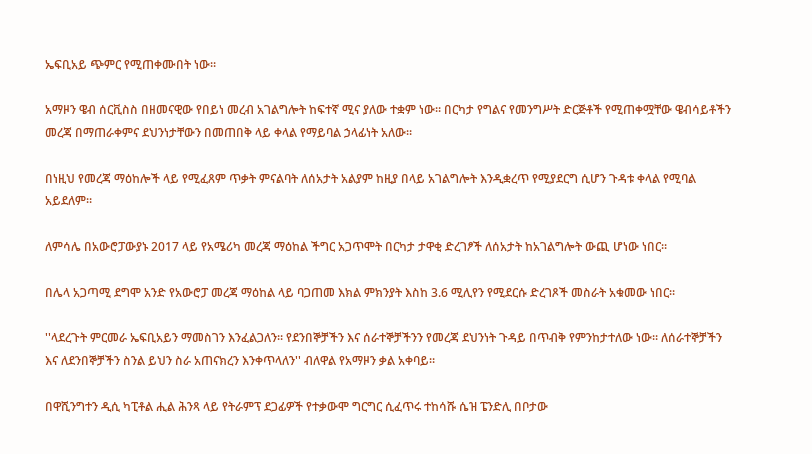ኤፍቢአይ ጭምር የሚጠቀሙበት ነው።

አማዞን ዌብ ሰርቪስስ በዘመናዊው የበይነ መረብ አገልግሎት ከፍተኛ ሚና ያለው ተቋም ነው። በርካታ የግልና የመንግሥት ድርጅቶች የሚጠቀሟቸው ዌብሳይቶችን መረጃ በማጠራቀምና ደህንነታቸውን በመጠበቅ ላይ ቀላል የማይባል ኃላፊነት አለው።

በነዚህ የመረጃ ማዕከሎች ላይ የሚፈጸም ጥቃት ምናልባት ለሰአታት አልያም ከዚያ በላይ አገልግሎት እንዲቋረጥ የሚያደርግ ሲሆን ጉዳቱ ቀላል የሚባል አይደለም።

ለምሳሌ በአውሮፓውያኑ 2017 ላይ የአሜሪካ መረጃ ማዕከል ችግር አጋጥሞት በርካታ ታዋቂ ድረገፆች ለሰአታት ከአገልግሎት ውጪ ሆነው ነበር።

በሌላ አጋጣሚ ደግሞ አንድ የአውሮፓ መረጃ ማዕከል ላይ ባጋጠመ እክል ምክንያት እስከ 3.6 ሚሊየን የሚደርሱ ድረገጾች መስራት አቁመው ነበር።

''ላደረጉት ምርመራ ኤፍቢአይን ማመስገን እንፈልጋለን። የደንበኞቻችን እና ሰራተኞቻችንን የመረጃ ደህንነት ጉዳይ በጥብቅ የምንከታተለው ነው። ለሰራተኞቻችን እና ለደንበኞቻችን ስንል ይህን ስራ አጠናክረን እንቀጥላለን'' ብለዋል የአማዞን ቃል አቀባይ።

በዋሺንግተን ዲሲ ካፒቶል ሒል ሕንጻ ላይ የትራምፕ ደጋፊዎች የተቃውሞ ግርግር ሲፈጥሩ ተከሳሹ ሴዝ ፔንድሊ በቦታው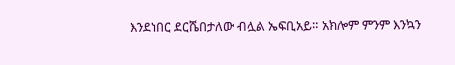እንደነበር ደርሼበታለው ብሏል ኤፍቢአይ። አክሎም ምንም እንኳን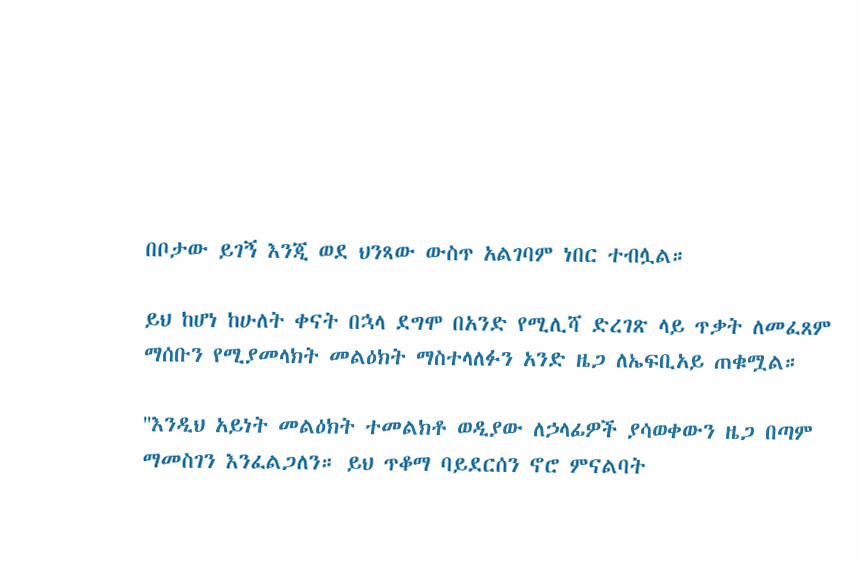በቦታው ይገኝ እንጂ ወደ ህንጻው ውስጥ አልገባም ነበር ተብሏል።

ይህ ከሆነ ከሁለት ቀናት በኋላ ደግሞ በአንድ የሚሊሻ ድረገጽ ላይ ጥቃት ለመፈጸም ማሰቡን የሚያመላክት መልዕክት ማስተላለፉን አንድ ዜጋ ለኤፍቢአይ ጠቁሟል።

''እንዲህ አይነት መልዕክት ተመልክቶ ወዲያው ለኃላፊዎች ያሳወቀውን ዜጋ በጣም ማመስገን እንፈልጋለን። ይህ ጥቆማ ባይደርሰን ኖሮ ምናልባት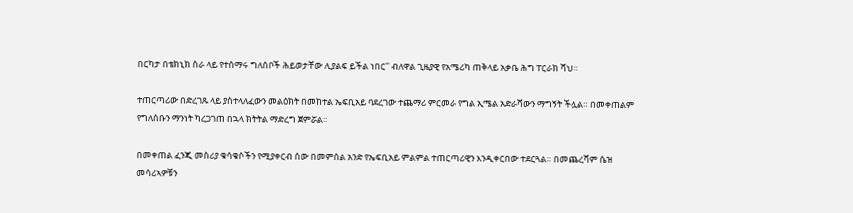በርካታ በቴክኒክ ስራ ላይ የተሰማሩ ግለሰቦች ሕይወታቸው ሊያልፍ ይችል ነበር'' ብለዋል ጊዜያዊ የአሜሪካ ጠቅላይ አቃቤ ሕግ ፐርራክ ሻህ።

ተጠርጣሪው በድረገጹ ላይ ያስተላለፈውን መልዕክት በመከተል ኤፍቢአይ ባደረገው ተጨማሪ ምርመራ የግል ኢሜል አድራሻውን ማግኝት ችሏል። በመቀጠልም የግለሰቡን ማንነት ካረጋገጠ በኋላ ክትትል ማድረግ ጀምሯል።

በመቀጠል ፈንጂ መስሪያ ቁሳቁሶችን የሚያቀርብ ሰው በመምሰል አንድ የኤፍቢአይ ምልምል ተጠርጣሪዊን እንዲቀርበው ተደርጓል። በመጨረሻም ሴዝ መሳሪኣዎቹን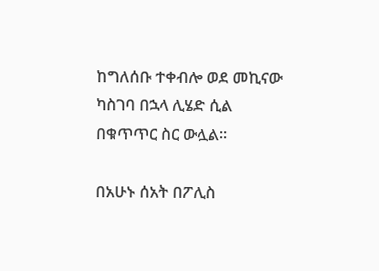ከግለሰቡ ተቀብሎ ወደ መኪናው ካስገባ በኋላ ሊሄድ ሲል በቁጥጥር ስር ውሏል።

በአሁኑ ሰአት በፖሊስ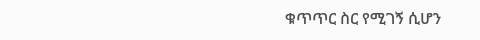ቁጥጥር ስር የሚገኝ ሲሆን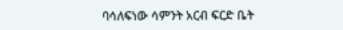ባሳለፍነው ሳምንት አርብ ፍርድ ቤት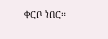ቀርቦ ነበር።